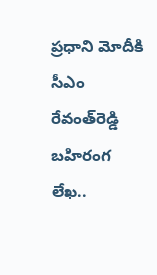ప్రధాని మోదీకి సీఎం రేవంత్‌రెడ్డి బహిరంగ లేఖ..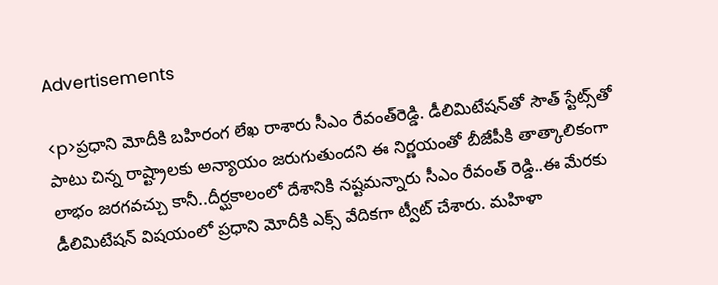Advertisements

<p>ప్రధాని మోదీకి బహిరంగ లేఖ రాశారు సీఎం రేవంత్‌రెడ్డి. డీలిమిటేషన్‍తో సౌత్‌ స్టేట్స్‌తో పాటు చిన్న రాష్ట్రాలకు అన్యాయం జరుగుతుందని ఈ నిర్ణయంతో బీజేపీకి తాత్కాలికంగా లాభం జరగవచ్చు కానీ..దీర్ఘకాలంలో దేశానికి నష్టమన్నారు సీఎం రేవంత్ రెడ్డి..ఈ మేరకు డీలిమిటేషన్ విషయంలో ప్రధాని మోదీకి ఎక్స్ వేదికగా ట్వీట్ చేశారు. మహిళా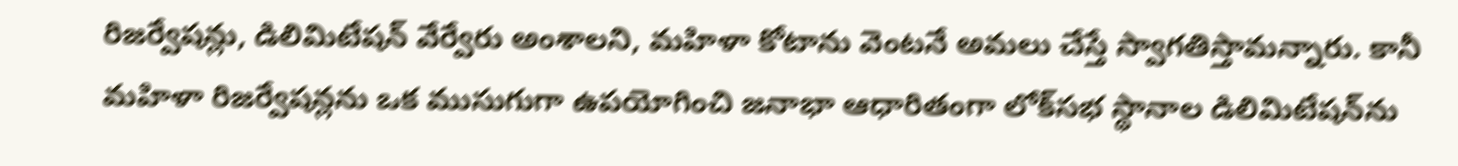రిజర్వేషన్లు, డిలిమిటేషన్ వేర్వేరు అంశాలని, మహిళా కోటాను వెంటనే అమలు చేస్తే స్వాగతిస్తామన్నారు. కానీ మహిళా రిజర్వేషన్లను ఒక ముసుగుగా ఉపయోగించి జనాభా ఆధారితంగా లోక్‌సభ స్థానాల డిలిమిటేషన్‌ను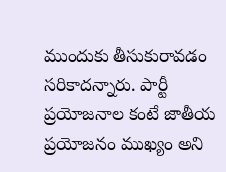ముందుకు తీసుకురావడం సరికాదన్నారు. పార్టీ ప్రయోజనాల కంటే జాతీయ ప్రయోజనం ముఖ్యం అని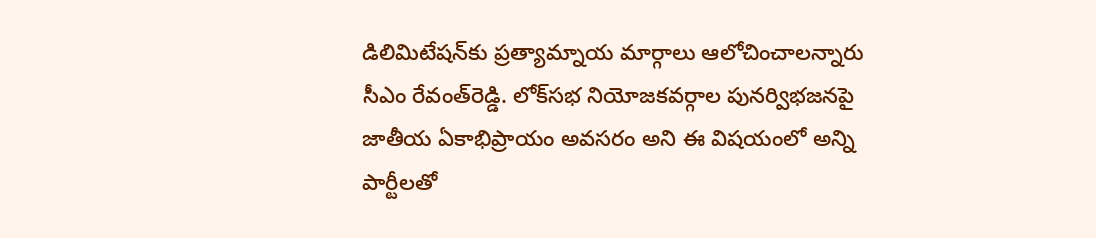డిలిమిటేషన్‍కు ప్రత్యామ్నాయ మార్గాలు ఆలోచించాలన్నారు సీఎం రేవంత్‌రెడ్డి. లోక్‍సభ నియోజకవర్గాల పునర్విభజనపై జాతీయ ఏకాభిప్రాయం అవసరం అని ఈ విషయంలో అన్ని పార్టీలతో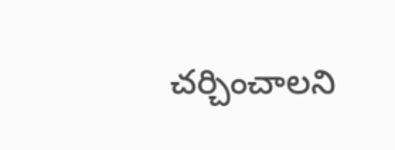చర్చించాలని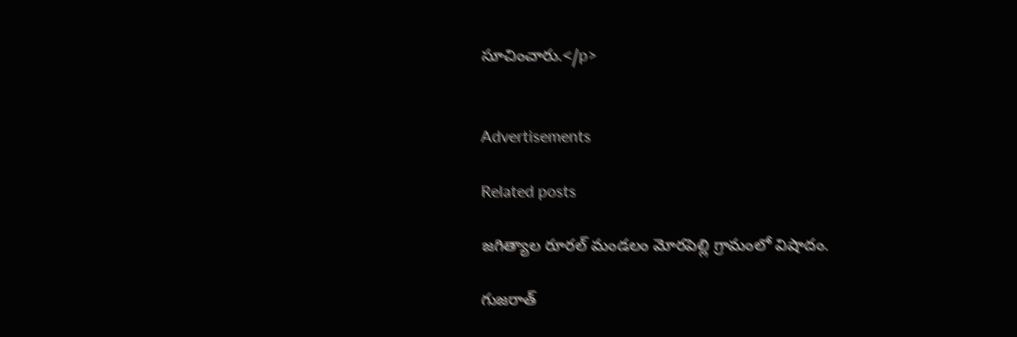సూచించారు.</p>


Advertisements

Related posts

జగిత్యాల రూరల్ మండలం మోరపెల్లి గ్రామంలో విషాదం.

గుజరాత్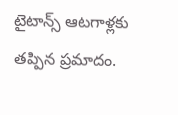టైటాన్స్‌ ఆటగాళ్లకు తప్పిన ప్రమాదం.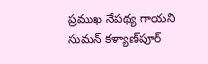ప్రముఖ నేపథ్య గాయని సుమన్ కళ్యాణ్‌పూర్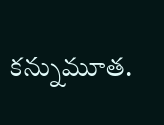కన్నుమూత.